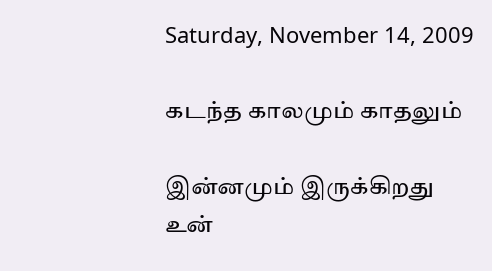Saturday, November 14, 2009

கடந்த காலமும் காதலும்

இன்னமும் இருக்கிறது
உன்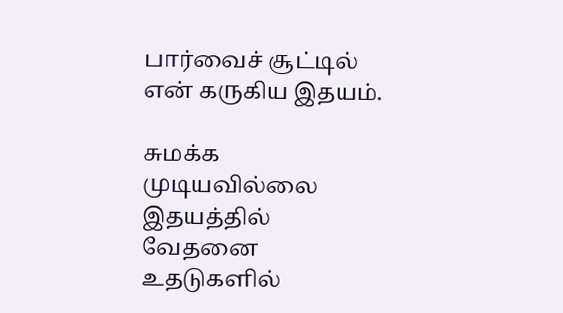பார்வைச் சூட்டில்
என் கருகிய இதயம்.

சுமக்க முடியவில்லை
இதயத்தில் வேதனை
உதடுகளில்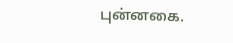புன்னகை.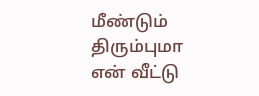மீண்டும் திரும்புமா
என் வீட்டு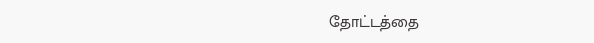தோட்டத்தை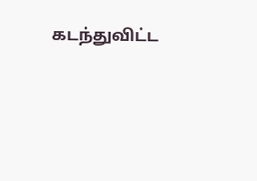கடந்துவிட்ட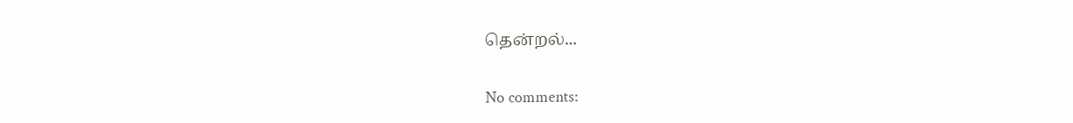தென்றல்...

No comments: